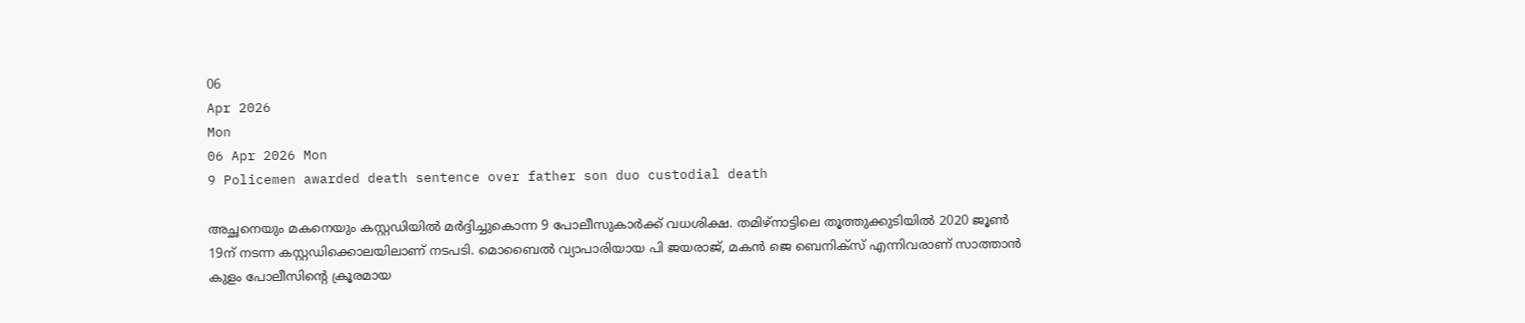06
Apr 2026
Mon
06 Apr 2026 Mon
9 Policemen awarded death sentence over father son duo custodial death

അച്ഛനെയും മകനെയും കസ്റ്റഡിയില്‍ മര്‍ദ്ദിച്ചുകൊന്ന 9 പോലീസുകാര്‍ക്ക് വധശിക്ഷ. തമിഴ്‌നാട്ടിലെ തൂത്തുക്കുടിയില്‍ 2020 ജൂണ്‍ 19ന് നടന്ന കസ്റ്റഡിക്കൊലയിലാണ് നടപടി. മൊബൈല്‍ വ്യാപാരിയായ പി ജയരാജ്, മകന്‍ ജെ ബെനിക്‌സ് എന്നിവരാണ് സാത്താന്‍ കുളം പോലീസിന്റെ ക്രൂരമായ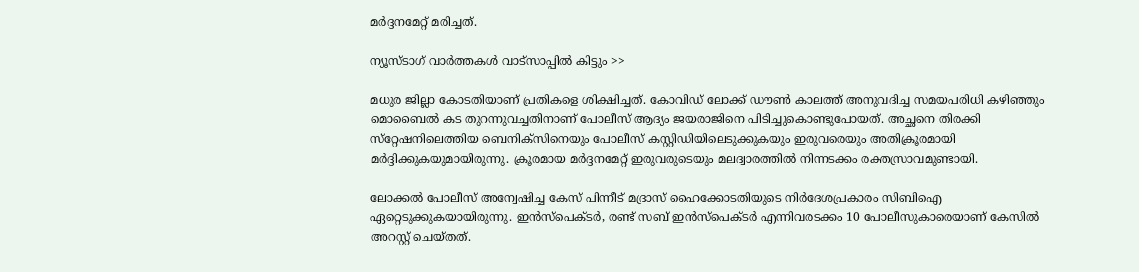മര്‍ദ്ദനമേറ്റ് മരിച്ചത്.

ന്യൂസ്ടാഗ് വാര്‍ത്തകള്‍ വാട്‌സാപ്പില്‍ കിട്ടും >>

മധുര ജില്ലാ കോടതിയാണ് പ്രതികളെ ശിക്ഷിച്ചത്. കോവിഡ് ലോക്ക് ഡൗണ്‍ കാലത്ത് അനുവദിച്ച സമയപരിധി കഴിഞ്ഞും മൊബൈല്‍ കട തുറന്നുവച്ചതിനാണ് പോലീസ് ആദ്യം ജയരാജിനെ പിടിച്ചുകൊണ്ടുപോയത്. അച്ഛനെ തിരക്കി സ്‌റ്റേഷനിലെത്തിയ ബെനിക്‌സിനെയും പോലീസ് കസ്റ്റിഡിയിലെടുക്കുകയും ഇരുവരെയും അതിക്രൂരമായി മര്‍ദ്ദിക്കുകയുമായിരുന്നു. ക്രൂരമായ മര്‍ദ്ദനമേറ്റ് ഇരുവരുടെയും മലദ്വാരത്തില്‍ നിന്നടക്കം രക്തസ്രാവമുണ്ടായി.

ലോക്കല്‍ പോലീസ് അന്വേഷിച്ച കേസ് പിന്നീട് മദ്രാസ് ഹൈക്കോടതിയുടെ നിര്‍ദേശപ്രകാരം സിബിഐ ഏറ്റെടുക്കുകയായിരുന്നു. ഇന്‍സ്‌പെക്ടര്‍, രണ്ട് സബ് ഇന്‍സ്‌പെക്ടര്‍ എന്നിവരടക്കം 10 പോലീസുകാരെയാണ് കേസില്‍ അറസ്റ്റ് ചെയ്തത്.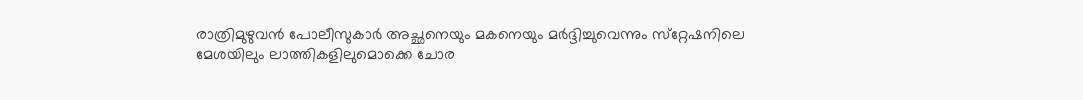രാത്രിമുഴുവന്‍ പോലീസുകാര്‍ അച്ഛനെയും മകനെയും മര്‍ദ്ദിച്ചുവെന്നും സ്‌റ്റേഷനിലെ മേശയിലും ലാത്തികളിലുമൊക്കെ ചോര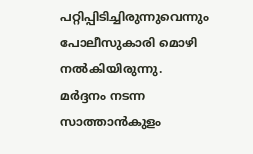പറ്റിപ്പിടിച്ചിരുന്നുവെന്നും പോലീസുകാരി മൊഴി നല്‍കിയിരുന്നു. മര്‍ദ്ദനം നടന്ന സാത്താന്‍കുളം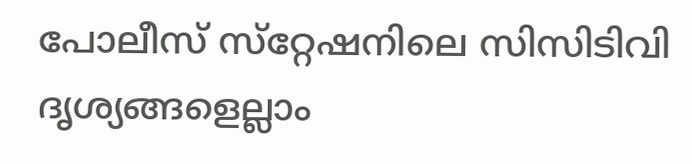പോലീസ് സ്‌റ്റേഷനിലെ സിസിടിവി ദൃശ്യങ്ങളെല്ലാം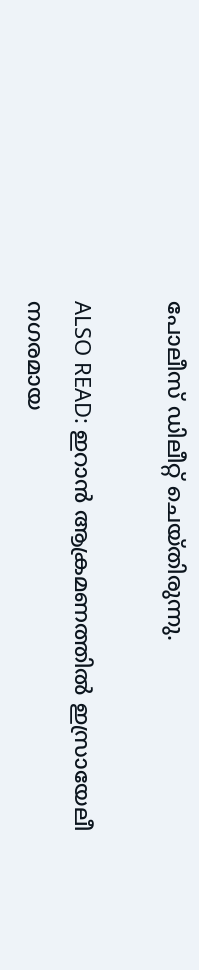പോലീസ് ഡിലീറ്റ് ചെയ്തിരുന്നു.

ALSO READ: ഇറാന്‍ ആക്രമണത്തില്‍ ഇസ്രായേലീ നഗരമായ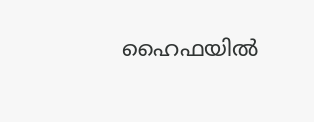ഹൈഫയില്‍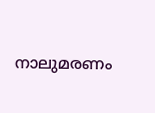നാലുമരണം